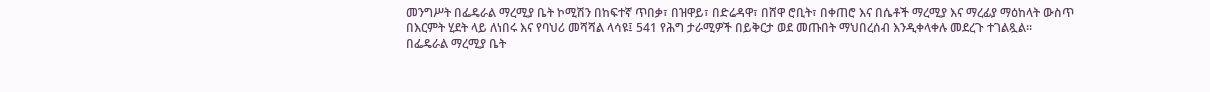መንግሥት በፌዴራል ማረሚያ ቤት ኮሚሽን በከፍተኛ ጥበቃ፣ በዝዋይ፣ በድሬዳዋ፣ በሸዋ ሮቢት፣ በቀጠሮ እና በሴቶች ማረሚያ እና ማረፊያ ማዕከላት ውስጥ በእርምት ሂደት ላይ ለነበሩ እና የባህሪ መሻሻል ላሳዩ፤ 541 የሕግ ታራሚዎች በይቅርታ ወደ መጡበት ማህበረሰብ እንዲቀላቀሉ መደረጉ ተገልጿል፡፡
በፌዴራል ማረሚያ ቤት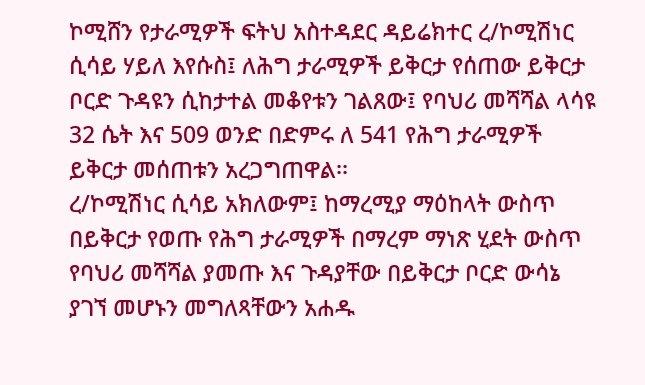ኮሚሸን የታራሚዎች ፍትህ አስተዳደር ዳይሬክተር ረ/ኮሚሽነር ሲሳይ ሃይለ እየሱስ፤ ለሕግ ታራሚዎች ይቅርታ የሰጠው ይቅርታ ቦርድ ጉዳዩን ሲከታተል መቆየቱን ገልጸው፤ የባህሪ መሻሻል ላሳዩ 32 ሴት እና 509 ወንድ በድምሩ ለ 541 የሕግ ታራሚዎች ይቅርታ መሰጠቱን አረጋግጠዋል፡፡
ረ/ኮሚሽነር ሲሳይ አክለውም፤ ከማረሚያ ማዕከላት ውስጥ በይቅርታ የወጡ የሕግ ታራሚዎች በማረም ማነጽ ሂደት ውስጥ የባህሪ መሻሻል ያመጡ እና ጉዳያቸው በይቅርታ ቦርድ ውሳኔ ያገኘ መሆኑን መግለጻቸውን አሐዱ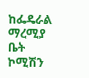ከፌዴራል ማረሚያ ቤት ኮሚሽን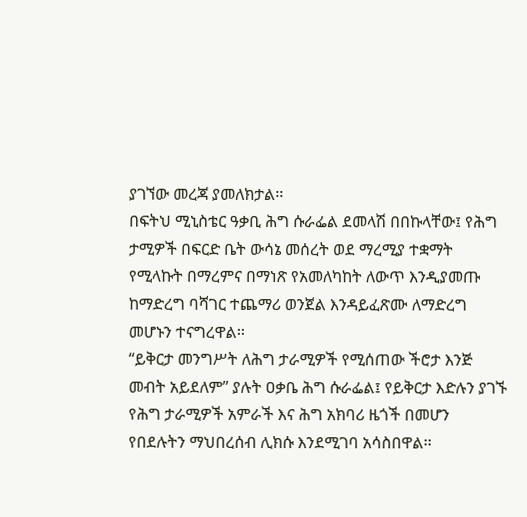ያገኘው መረጃ ያመለክታል፡፡
በፍትህ ሚኒስቴር ዓቃቢ ሕግ ሱራፌል ደመላሽ በበኩላቸው፤ የሕግ ታሚዎች በፍርድ ቤት ውሳኔ መሰረት ወደ ማረሚያ ተቋማት የሚላኩት በማረምና በማነጽ የአመለካከት ለውጥ እንዲያመጡ ከማድረግ ባሻገር ተጨማሪ ወንጀል እንዳይፈጽሙ ለማድረግ መሆኑን ተናግረዋል፡፡
“ይቅርታ መንግሥት ለሕግ ታራሚዎች የሚሰጠው ችሮታ እንጅ መብት አይደለም” ያሉት ዐቃቤ ሕግ ሱራፌል፤ የይቅርታ እድሉን ያገኙ የሕግ ታራሚዎች አምራች እና ሕግ አክባሪ ዜጎች በመሆን የበደሉትን ማህበረሰብ ሊክሱ እንደሚገባ አሳስበዋል፡፡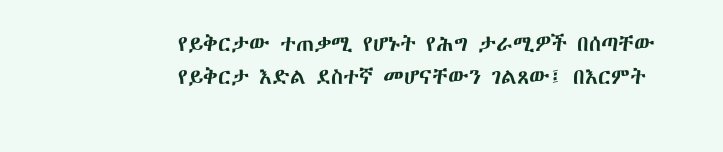የይቅርታው ተጠቃሚ የሆኑት የሕግ ታራሚዎች በሰጣቸው የይቅርታ እድል ደስተኛ መሆናቸውን ገልጸው፤ በእርምት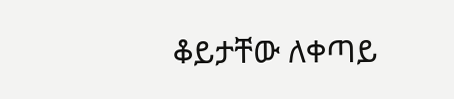ቆይታቸው ለቀጣይ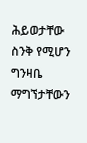ሕይወታቸው ስንቅ የሚሆን ግንዛቤ ማግኘታቸውን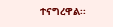ተናግረዋል፡፡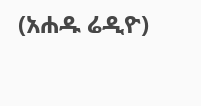(አሐዱ ሬዲዮ)